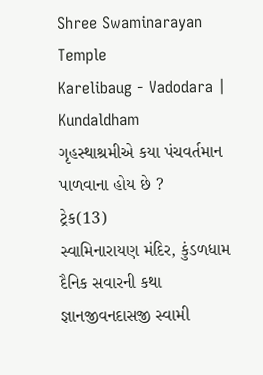Shree Swaminarayan Temple
Karelibaug - Vadodara | Kundaldham
ગૃહસ્થાશ્રમીએ કયા પંચવર્તમાન પાળવાના હોય છે ?
ટ્રેક(13)
સ્વામિનારાયણ મંદિર, કુંડળધામ
દૈનિક સવારની કથા
જ્ઞાનજીવનદાસજી સ્વામી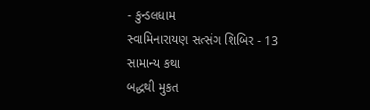- કુન્ડલધામ
સ્વામિનારાયણ સત્સંગ શિબિર - 13
સામાન્ય કથા
બદ્ધથી મુકત